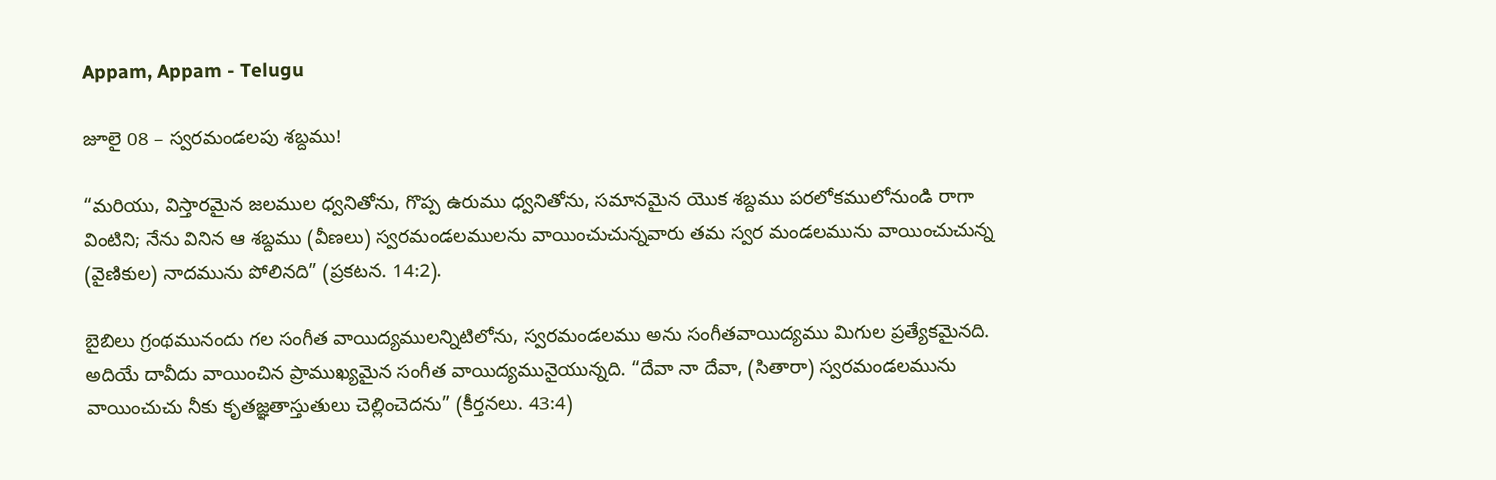Appam, Appam - Telugu

జూలై 08 – స్వరమండలపు శబ్దము!

“మరియు, విస్తారమైన జలముల ధ్వనితోను, గొప్ప ఉరుము ధ్వనితోను, సమానమైన యొక శబ్దము పరలోకములోనుండి రాగా వింటిని; నేను వినిన ఆ శబ్దము (వీణలు) స్వరమండలములను వాయించుచున్నవారు తమ స్వర మండలమును వాయించుచున్న (వైణికుల) నాదమును పోలినది” (ప్రకటన. 14:2).

బైబిలు గ్రంథమునందు గల సంగీత వాయిద్యములన్నిటిలోను, స్వరమండలము అను సంగీతవాయిద్యము మిగుల ప్రత్యేకమైనది. అదియే దావీదు వాయించిన ప్రాముఖ్యమైన సంగీత వాయిద్యమునైయున్నది. “దేవా నా దేవా, (సితారా) స్వరమండలమును వాయించుచు నీకు కృతజ్ఞతాస్తుతులు చెల్లించెదను” (కీర్తనలు. 43:4)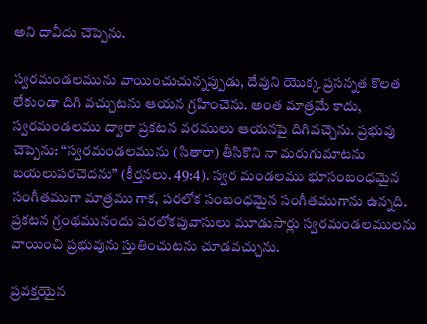అని దావీదు చెప్పెను.

స్వరమండలమును వాయించుచున్నప్పుడు, దేవుని యొక్క ప్రసన్నత కొలత లేకుండా దిగి వచ్చుటను ఆయన గ్రహించెను. అంత మాత్రమే కాదు, స్వరమండలము ద్వారా ప్రకటన వరములు ఆయనపై దిగివచ్చెను. ప్రభువు చెప్పెను: “స్వరమండలమును (సితారా) తీసికొని నా మరుగుమాటను బయలుపరచెదను” (కీర్తనలు. 49:4). స్వర మండలము భూసంబంధమైన సంగీతముగా మాత్రము గాక, పరలోక సంబంధమైన సంగీతముగాను ఉన్నది. ప్రకటన గ్రంథమునందు పరలోకపువాసులు మూడుసార్లు స్వరమండలములను వాయించి ప్రభువును స్తుతించుటను చూడవచ్చును.

ప్రవక్తయైన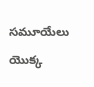సమూయేలు యొక్క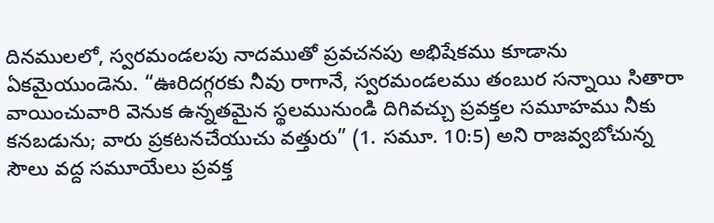దినములలో, స్వరమండలపు నాదముతో ప్రవచనపు అభిషేకము కూడాను ఏకమైయుండెను. “ఊరిదగ్గరకు నీవు రాగానే, స్వరమండలము తంబుర సన్నాయి సితారా వాయించువారి వెనుక ఉన్నతమైన స్థలమునుండి దిగివచ్చు ప్రవక్తల సమూహము నీకు కనబడును; వారు ప్రకటనచేయుచు వత్తురు” (1. సమూ. 10:5) అని రాజవ్వబోచున్న సౌలు వద్ద సమూయేలు ప్రవక్త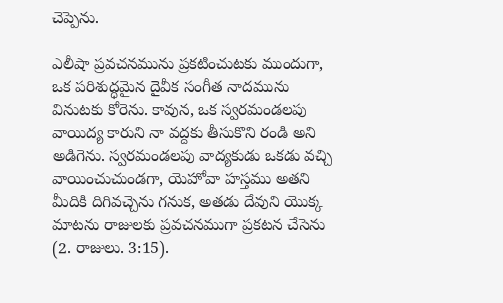చెప్పెను.

ఎలీషా ప్రవచనమును ప్రకటించుటకు ముందుగా, ఒక పరిశుద్ధమైన దైవీక సంగీత నాదమును వినుటకు కోరెను. కావున, ఒక స్వరమండలపు వాయిద్య కారుని నా వద్దకు తీసుకొని రండి అని అడిగెను. స్వరమండలపు వాద్యకుడు ఒకడు వచ్చి వాయించుచుండగా, యెహోవా హస్తము అతని మీదికి దిగివచ్చెను గనుక, అతడు దేవుని యొక్క మాటను రాజులకు ప్రవచనముగా ప్రకటన చేసెను (2. రాజులు. 3:15).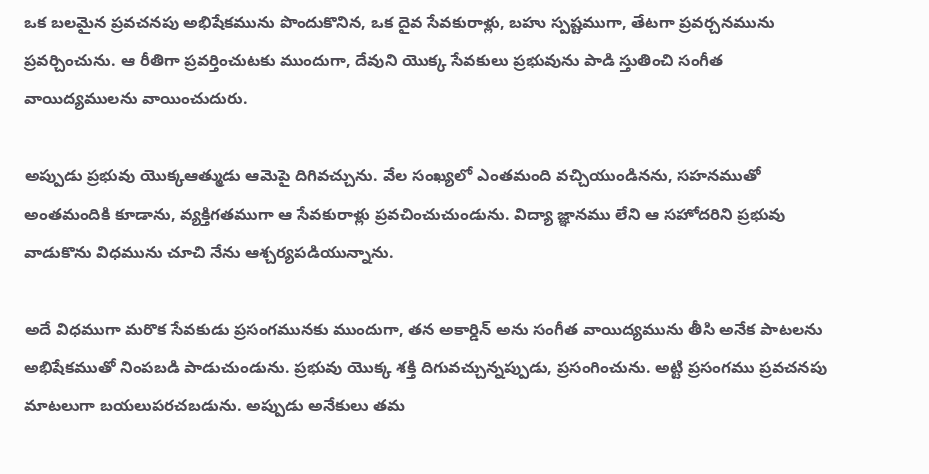ఒక బలమైన ప్రవచనపు అభిషేకమును పొందుకొనిన, ఒక దైవ సేవకురాళ్లు, బహు స్పష్టముగా, తేటగా ప్రవర్చనమును ప్రవర్చించును. ఆ రీతిగా ప్రవర్తించుటకు ముందుగా, దేవుని యొక్క సేవకులు ప్రభువును పాడి స్తుతించి సంగీత వాయిద్యములను వాయించుదురు.

అప్పుడు ప్రభువు యొక్కఆత్ముడు ఆమెపై దిగివచ్చును. వేల సంఖ్యలో ఎంతమంది వచ్చియుండినను, సహనముతో అంతమందికి కూడాను, వ్యక్తిగతముగా ఆ సేవకురాళ్లు ప్రవచించుచుండును. విద్యా జ్ఞానము లేని ఆ సహోదరిని ప్రభువు వాడుకొను విధమును చూచి నేను ఆశ్చర్యపడియున్నాను.

అదే విధముగా మరొక సేవకుడు ప్రసంగమునకు ముందుగా, తన అకార్డిన్ అను సంగీత వాయిద్యమును తీసి అనేక పాటలను అభిషేకముతో నింపబడి పాడుచుండును. ప్రభువు యొక్క శక్తి దిగువచ్చున్నప్పుడు, ప్రసంగించును. అట్టి ప్రసంగము ప్రవచనపు మాటలుగా బయలుపరచబడును. అప్పుడు అనేకులు తమ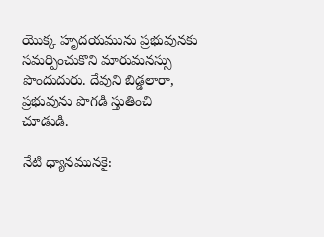యొక్క హృదయమును ప్రభువునకు సమర్పించుకొని మారుమనస్సు పొందుదురు. దేవుని బిడ్డలారా, ప్రభువును పొగడి స్తుతించి చూడుడి.

నేటి ధ్యానమునకై: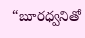“బూరధ్వనితో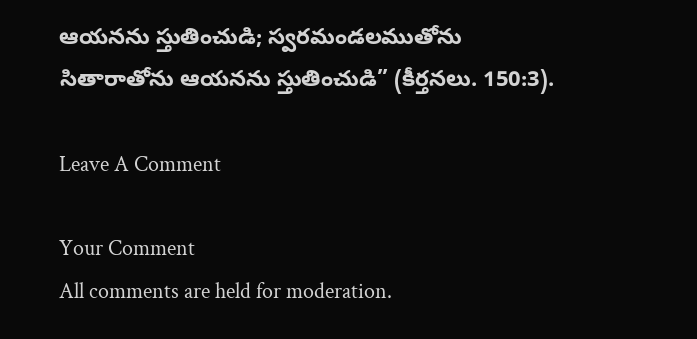ఆయనను స్తుతించుడి; స్వరమండలముతోను సితారాతోను ఆయనను స్తుతించుడి” (కీర్తనలు. 150:3).

Leave A Comment

Your Comment
All comments are held for moderation.